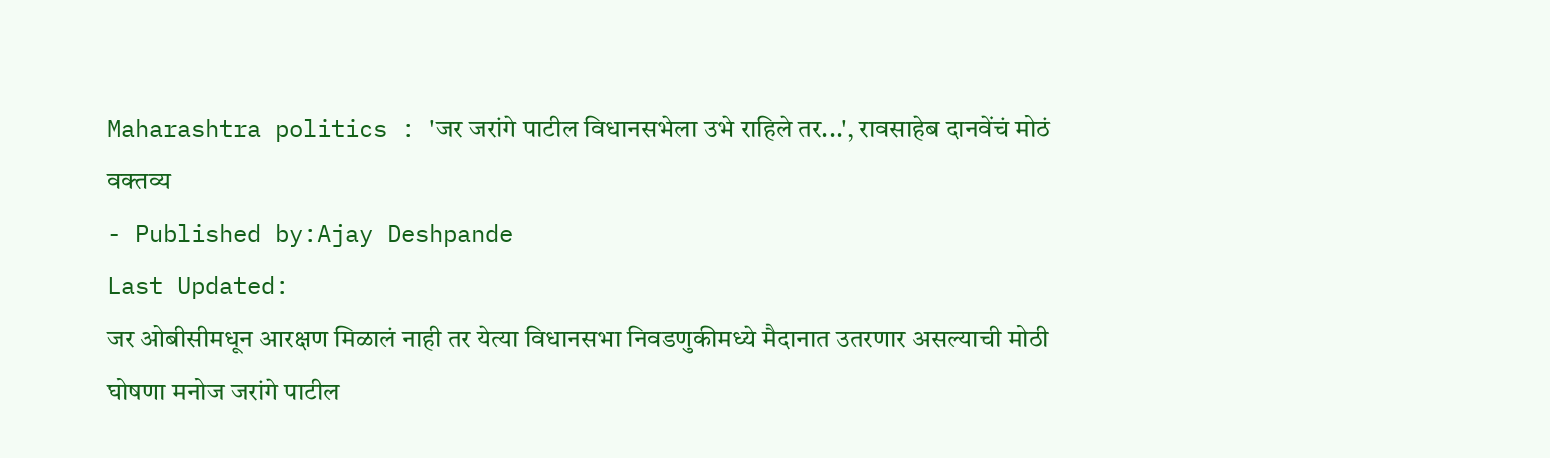Maharashtra politics : 'जर जरांगे पाटील विधानसभेला उभे राहिले तर...', रावसाहेब दानवेंचं मोठं वक्तव्य
- Published by:Ajay Deshpande
Last Updated:
जर ओबीसीमधून आरक्षण मिळालं नाही तर येत्या विधानसभा निवडणुकीमध्ये मैदानात उतरणार असल्याची मोठी घोषणा मनोज जरांगे पाटील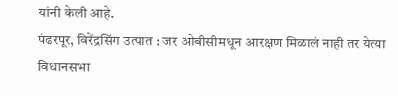यांनी केली आहे.
पंढरपूर, विरेंद्रसिंग उत्पात : जर ओबीसीमधून आरक्षण मिळालं नाही तर येत्या विधानसभा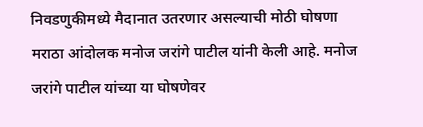निवडणुकीमध्ये मैदानात उतरणार असल्याची मोठी घोषणा मराठा आंदोलक मनोज जरांगे पाटील यांनी केली आहे. मनोज जरांगे पाटील यांच्या या घोषणेवर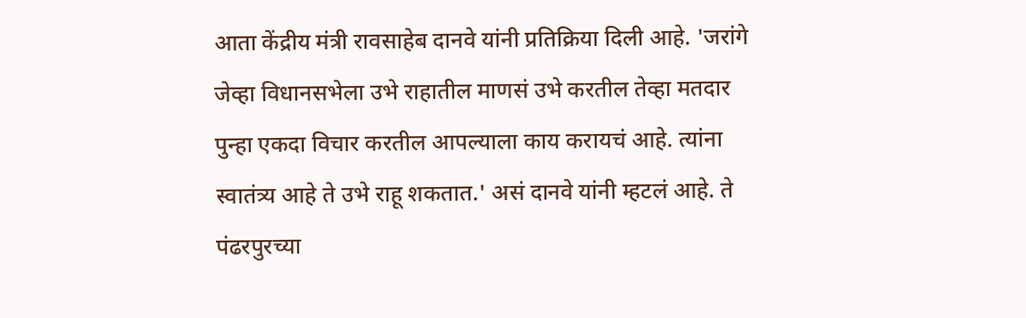आता केंद्रीय मंत्री रावसाहेब दानवे यांनी प्रतिक्रिया दिली आहे. 'जरांगे जेव्हा विधानसभेला उभे राहातील माणसं उभे करतील तेव्हा मतदार पुन्हा एकदा विचार करतील आपल्याला काय करायचं आहे. त्यांना स्वातंत्र्य आहे ते उभे राहू शकतात.' असं दानवे यांनी म्हटलं आहे. ते पंढरपुरच्या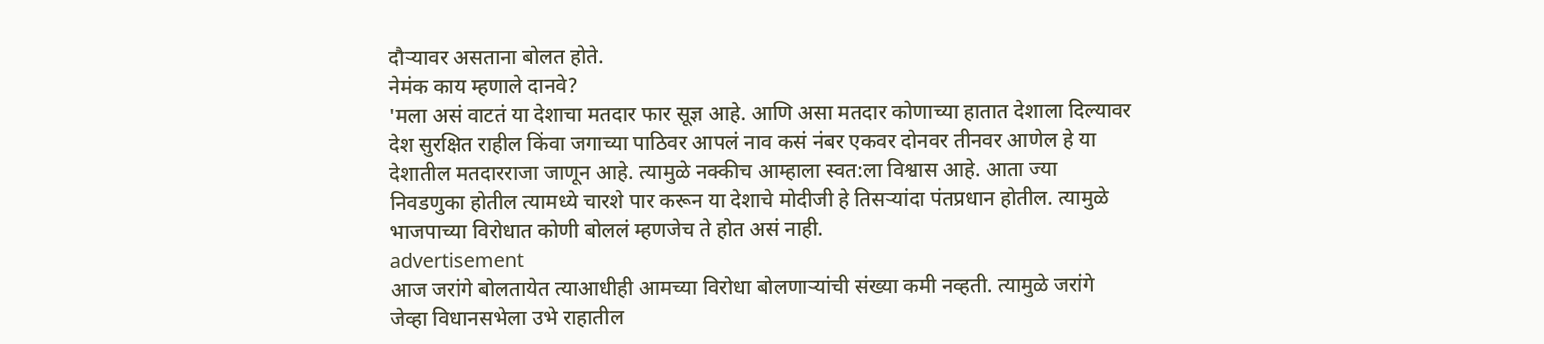दौऱ्यावर असताना बोलत होते.
नेमंक काय म्हणाले दानवे?
'मला असं वाटतं या देशाचा मतदार फार सूज्ञ आहे. आणि असा मतदार कोणाच्या हातात देशाला दिल्यावर देश सुरक्षित राहील किंवा जगाच्या पाठिवर आपलं नाव कसं नंबर एकवर दोनवर तीनवर आणेल हे या देशातील मतदारराजा जाणून आहे. त्यामुळे नक्कीच आम्हाला स्वत:ला विश्वास आहे. आता ज्या निवडणुका होतील त्यामध्ये चारशे पार करून या देशाचे मोदीजी हे तिसऱ्यांदा पंतप्रधान होतील. त्यामुळे भाजपाच्या विरोधात कोणी बोललं म्हणजेच ते होत असं नाही.
advertisement
आज जरांगे बोलतायेत त्याआधीही आमच्या विरोधा बोलणाऱ्यांची संख्या कमी नव्हती. त्यामुळे जरांगे जेव्हा विधानसभेला उभे राहातील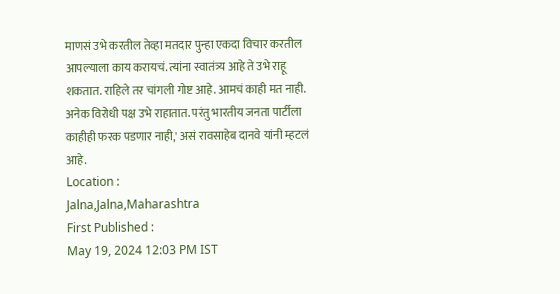माणसं उभे करतील तेव्हा मतदार पुन्हा एकदा विचार करतील आपल्याला काय करायचं. त्यांना स्वातंत्र्य आहे ते उभे राहू शकतात. राहिले तर चांगली गोष्ट आहे. आमचं काही मत नाही. अनेक विरोधी पक्ष उभे राहातात. परंतु भारतीय जनता पार्टीला काहीही फरक पडणार नाही,' असं रावसाहेब दानवे यांनी म्हटलं आहे.
Location :
Jalna,Jalna,Maharashtra
First Published :
May 19, 2024 12:03 PM IST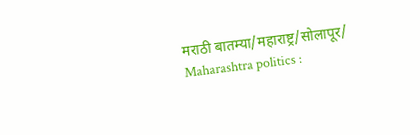मराठी बातम्या/महाराष्ट्र/सोलापूर/
Maharashtra politics :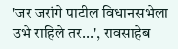'जर जरांगे पाटील विधानसभेला उभे राहिले तर...', रावसाहेब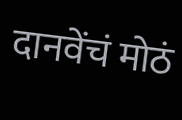दानवेंचं मोठं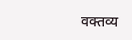वक्तव्य